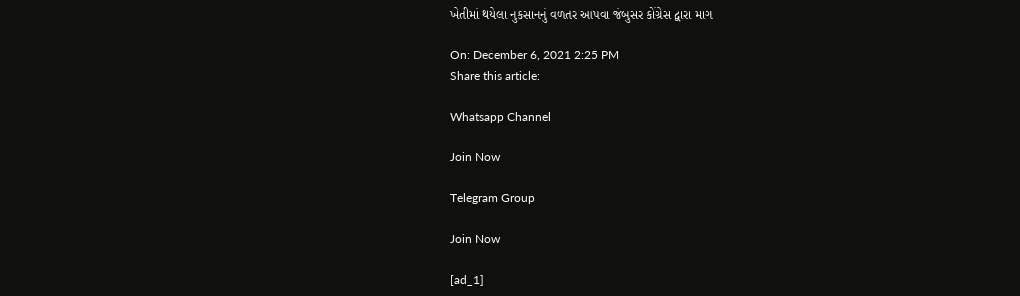ખેતીમાં થયેલા નુકસાનનું વળતર આપવા જંબુસર કોંગ્રેસ દ્વારા માગ

On: December 6, 2021 2:25 PM
Share this article:

Whatsapp Channel

Join Now

Telegram Group

Join Now

[ad_1]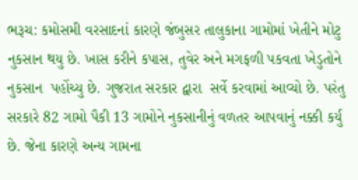ભરૂચ: કમોસમી વરસાદનાં કારણે જંબુસર તાલુકાના ગામોમાં ખેતીને મોટુ નુકસાન થયુ છે. ખાસ કરીને કપાસ, તુવેર અને મગફળી પકવતા ખેડુતોને નુકસાન  પહોંચ્યુ છે. ગુજરાત સરકાર દ્વારા  સર્વે કરવામાં આવ્યો છે. પરંતુ  સરકારે 82 ગામો પૈકી 13 ગામોને નુકસાનીનું વળતર આપવાનું નક્કી કર્યુ છે. જેના કારણે અન્ય ગામના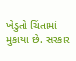ખેડુતો ચિંતામાં મુકાયા છે. સરકાર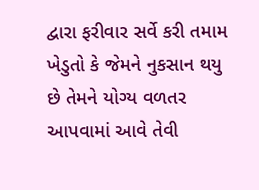દ્વારા ફરીવાર સર્વે કરી તમામ ખેડુતો કે જેમને નુકસાન થયુ છે તેમને યોગ્ય વળતર આપવામાં આવે તેવી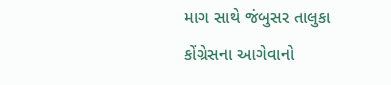માગ સાથે જંબુસર તાલુકા કોંગ્રેસના આગેવાનો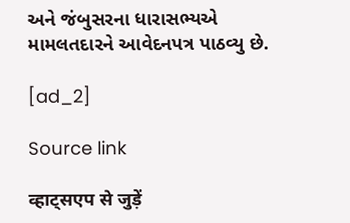અને જંબુસરના ધારાસભ્યએ મામલતદારને આવેદનપત્ર પાઠવ્યુ છે.

[ad_2]

Source link

व्हाट्सएप से जुड़ें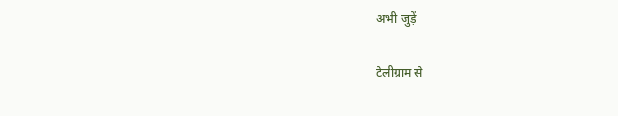अभी जुड़ें

टेलीग्राम से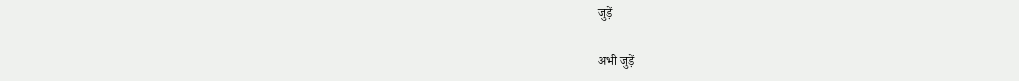जुड़ें

अभी जुड़ें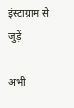इंस्टाग्राम से जुड़ें

अभी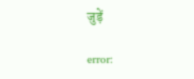जुड़ें

error: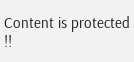Content is protected !!